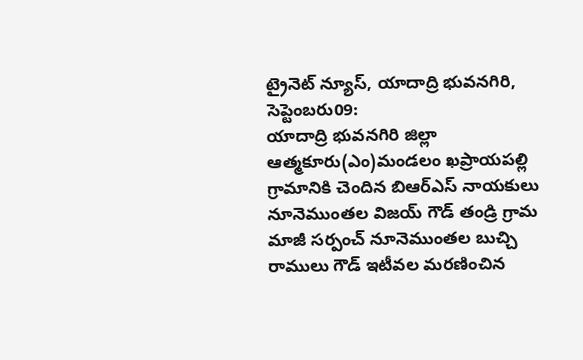ట్రైనెట్ న్యూస్, యాదాద్రి భువనగిరి, సెప్టెంబరు09:
యాదాద్రి భువనగిరి జిల్లా ఆత్మకూరు(ఎం)మండలం ఖప్రాయపల్లి గ్రామానికి చెందిన బిఆర్ఎస్ నాయకులు నూనెముంతల విజయ్ గౌడ్ తండ్రి గ్రామ మాజీ సర్పంచ్ నూనెముంతల బుచ్చి రాములు గౌడ్ ఇటీవల మరణించిన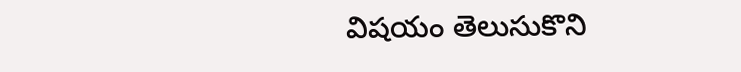విషయం తెలుసుకొని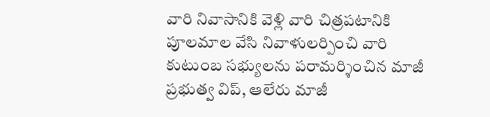వారి నివాసానికి వెళ్లి వారి చిత్రపటానికి పూలమాల వేసి నివాళులర్పించి వారి కుటుంబ సభ్యులను పరామర్శించిన మాజీ ప్రభుత్వ విప్, ఆలేరు మాజీ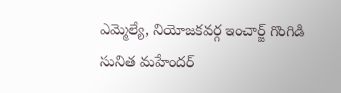ఎమ్మెల్యే, నియోజకవర్గ ఇంచార్జ్ గొంగిడి సునిత మహేందర్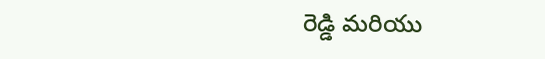రెడ్డి మరియు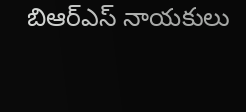బిఆర్ఎస్ నాయకులు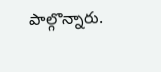పాల్గొన్నారు.